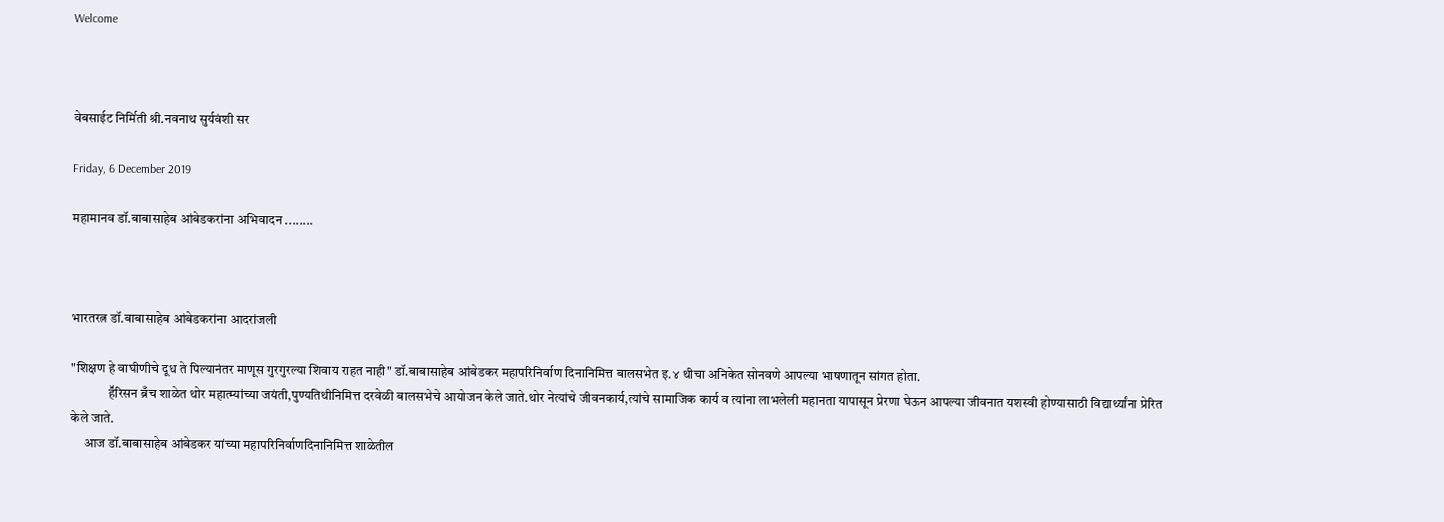Welcome



वेबसाईट निर्मिती श्री.नवनाथ सुर्यवंशी सर

Friday, 6 December 2019

महामानव डॉ.बाबासाहेब आंबेडकरांना अभिवादन ........



भारतरत्न डॉ.बाबासाहेब आंबेडकरांना आदरांजली

"शिक्षण हे वाघीणीचे दूध ते पिल्यानंतर माणूस गुरगुरल्या शिवाय राहत नाही" डॉ.बाबासाहेब आंबेडकर महापरिनिर्वाण दिनानिमित्त बालसभेत इ.४ थीचा अनिकेत सोनवणे आपल्या भाषणातून सांगत होता.
              हॕरिसन ब्रँच शाळेत थोर महात्म्यांच्या जयंती,पुण्यतिथीनिमित्त दरवेळी बालसभेचे आयोजन केले जाते.थोर नेत्यांचे जीवनकार्य,त्यांचे सामाजिक कार्य व त्यांना लाभलेली महानता यापासून प्रेरणा घेऊन आपल्या जीवनात यशस्वी होण्यासाठी विद्यार्थ्यांना प्रेरित केले जाते.
     आज डॉ.बाबासाहेब आंबेडकर यांच्या महापरिनिर्वाणदिनानिमित्त शाळेतील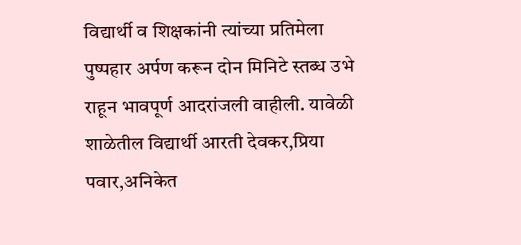विद्यार्थी व शिक्षकांनी त्यांच्या प्रतिमेला पुष्पहार अर्पण करून दोन मिनिटे स्तब्ध उभे राहून भावपूर्ण आदरांजली वाहीली. यावेळी शाळेतील विद्यार्थी आरती देवकर,प्रिया पवार,अनिकेत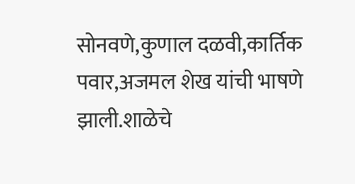सोनवणे,कुणाल दळवी,कार्तिक पवार,अजमल शेख यांची भाषणे झाली.शाळेचे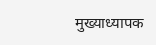मुख्याध्यापक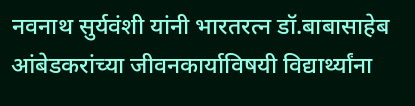नवनाथ सुर्यवंशी यांनी भारतरत्न डॉ.बाबासाहेब आंबेडकरांच्या जीवनकार्याविषयी विद्यार्थ्यांना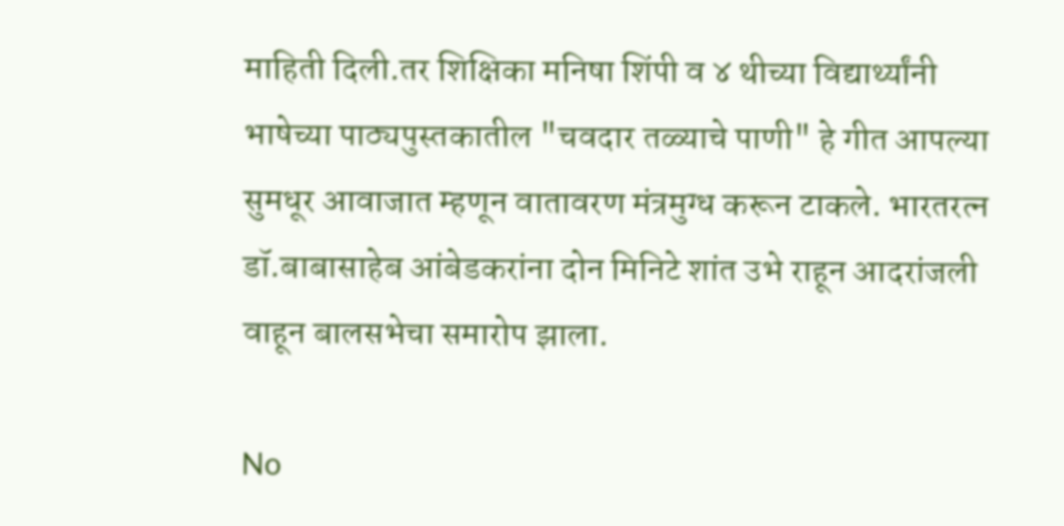माहिती दिली.तर शिक्षिका मनिषा शिंपी व ४ थीच्या विद्यार्थ्यांनी भाषेच्या पाठ्यपुस्तकातील "चवदार तळ्याचे पाणी" हे गीत आपल्या सुमधूर आवाजात म्हणून वातावरण मंत्रमुग्ध करून टाकले. भारतरत्न डॉ.बाबासाहेब आंबेडकरांना दोन मिनिटे शांत उभे राहून आदरांजली वाहून बालसभेचा समारोप झाला.

No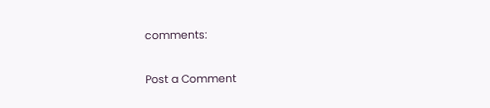comments:

Post a Comment